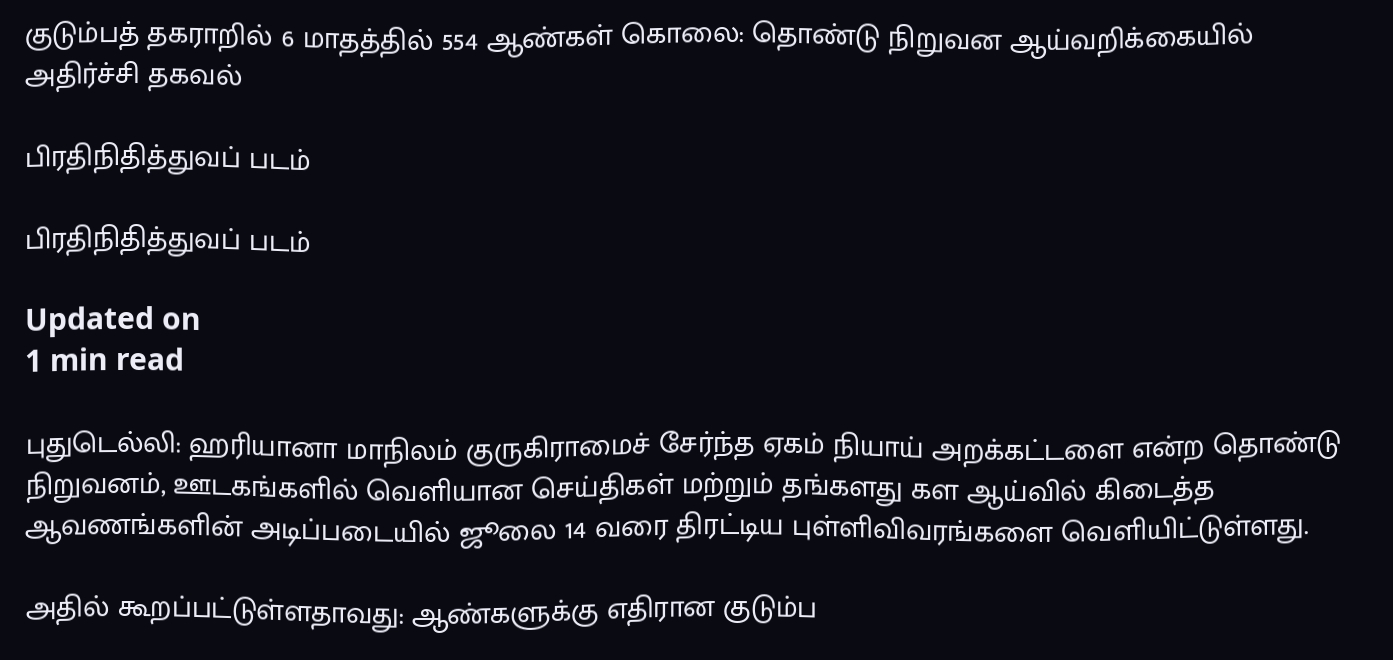குடும்பத் தகராறில் 6 மாதத்தில் 554 ஆண்கள் கொலை: தொண்டு நிறுவன ஆய்வறிக்கையில் அதிர்ச்சி தகவல்

பிரதிநிதித்துவப் படம்

பிரதிநிதித்துவப் படம்

Updated on
1 min read

புதுடெல்லி: ஹரியானா மாநிலம் குருகிராமைச் சேர்ந்த ஏகம் நியாய் அறக்கட்டளை என்ற தொண்டு நிறுவனம், ஊடகங்களில் வெளியான செய்திகள் மற்றும் தங்களது கள ஆய்வில் கிடைத்த ஆவணங்களின் அடிப்படையில் ஜூலை 14 வரை திரட்டிய புள்ளிவிவரங்களை வெளியிட்டுள்ளது.

அதில் கூறப்பட்டுள்ளதாவது: ஆண்களுக்கு எதிரான குடும்ப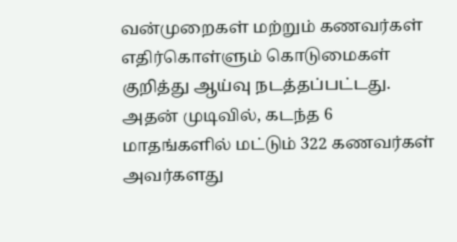வன்முறைகள் மற்றும் கணவர்கள் எதிர்கொள்ளும் கொடுமைகள் குறித்து ஆய்வு நடத்தப்பட்டது. அதன் முடிவில், கடந்த 6 மாதங்களில் மட்டும் 322 கணவர்கள் அவர்களது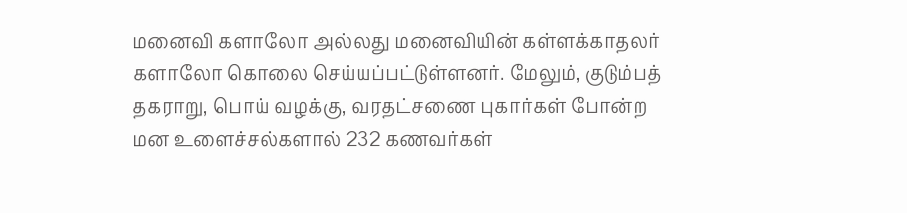மனைவி களாலோ அல்லது மனைவியின் கள்ளக்காதலர் களாலோ கொலை செய்யப்பட்டுள்ளனர். மேலும், குடும்பத் தகராறு, பொய் வழக்கு, வரதட்சணை புகார்கள் போன்ற மன உளைச்சல்களால் 232 கணவர்கள்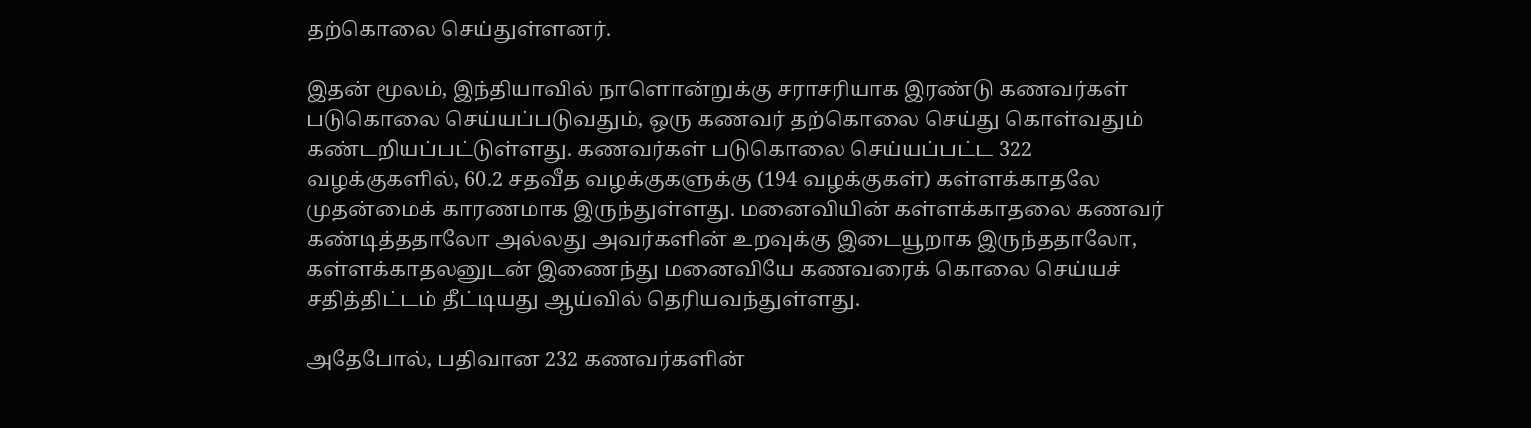தற்கொலை செய்துள்ளனர்.

இதன் மூலம், இந்தியாவில் நாளொன்றுக்கு சராசரியாக இரண்டு கணவர்கள் படுகொலை செய்யப்படுவதும், ஒரு கணவர் தற்கொலை செய்து கொள்வதும் கண்டறியப்பட்டுள்ளது. கணவர்கள் படுகொலை செய்யப்பட்ட 322 வழக்குகளில், 60.2 சதவீத வழக்குகளுக்கு (194 வழக்குகள்) கள்ளக்காதலே முதன்மைக் காரணமாக இருந்துள்ளது. மனைவியின் கள்ளக்காதலை கணவர் கண்டித்ததாலோ அல்லது அவர்களின் உறவுக்கு இடையூறாக இருந்ததாலோ, கள்ளக்காதலனுடன் இணைந்து மனைவியே கணவரைக் கொலை செய்யச் சதித்திட்டம் தீட்டியது ஆய்வில் தெரியவந்துள்ளது.

அதேபோல், பதிவான 232 கணவர்களின்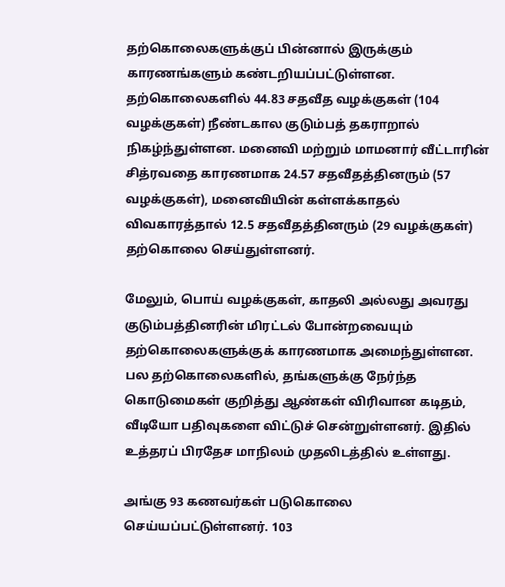தற்கொலைகளுக்குப் பின்னால் இருக்கும் காரணங்களும் கண்டறியப்பட்டுள்ளன. தற்கொலைகளில் 44.83 சதவீத வழக்குகள் (104 வழக்குகள்) நீண்டகால குடும்பத் தகராறால் நிகழ்ந்துள்ளன. மனைவி மற்றும் மாமனார் வீட்டாரின் சித்ரவதை காரணமாக 24.57 சதவீதத்தினரும் (57 வழக்குகள்), மனைவியின் கள்ளக்காதல் விவகாரத்தால் 12.5 சதவீதத்தினரும் (29 வழக்குகள்) தற்கொலை செய்துள்ளனர்.

மேலும், பொய் வழக்குகள், காதலி அல்லது அவரது குடும்பத்தினரின் மிரட்டல் போன்றவையும் தற்கொலைகளுக்குக் காரணமாக அமைந்துள்ளன. பல தற்கொலைகளில், தங்களுக்கு நேர்ந்த கொடுமைகள் குறித்து ஆண்கள் விரிவான கடிதம், வீடியோ பதிவுகளை விட்டுச் சென்றுள்ளனர். இதில் உத்தரப் பிரதேச மாநிலம் முதலிடத்தில் உள்ளது.

அங்கு 93 கணவர்கள் படுகொலை செய்யப்பட்டுள்ளனர். 103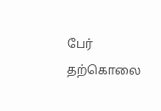பேர் தற்கொலை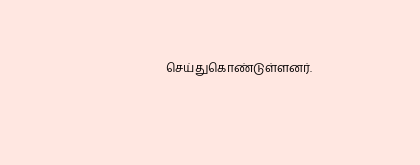செய்துகொண்டுள்ளனர்.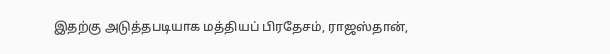இதற்கு அடுத்தபடியாக மத்தியப் பிரதேசம், ராஜஸ்தான்,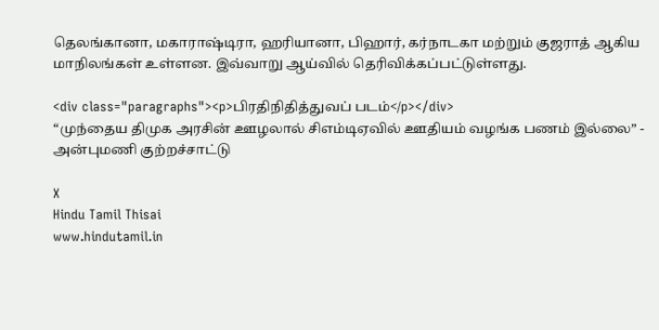தெலங்கானா, மகாராஷ்டிரா, ஹரியானா, பிஹார், கர்நாடகா மற்றும் குஜராத் ஆகிய மாநிலங்கள் உள்ளன. இவ்வாறு ஆய்வில் தெரிவிக்கப்பட்டுள்ளது.

<div class="paragraphs"><p>பிரதிநிதித்துவப் படம்</p></div>
“முந்தைய திமுக அரசின் ஊழலால் சிஎம்டிஏவில் ஊதியம் வழங்க பணம் இல்லை” - அன்புமணி குற்றச்சாட்டு

X
Hindu Tamil Thisai
www.hindutamil.in